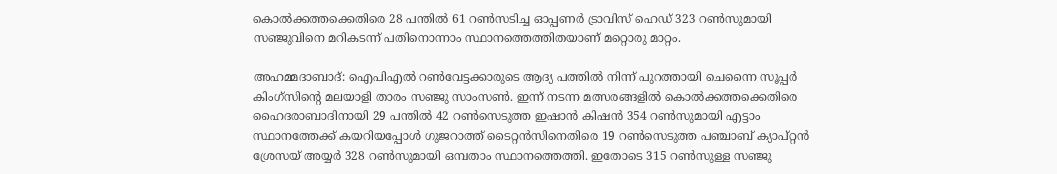കൊല്‍ക്കത്തക്കെതിരെ 28 പന്തില്‍ 61 റണ്‍സടിച്ച ഓപ്പണര്‍ ട്രാവിസ് ഹെഡ് 323 റണ്‍സുമായി സഞ്ജുവിനെ മറികടന്ന് പതിനൊന്നാം സ്ഥാനത്തെത്തിതയാണ് മറ്റൊരു മാറ്റം.

അഹമ്മദാബാദ്: ഐപിഎല്‍ റണ്‍വേട്ടക്കാരുടെ ആദ്യ പത്തില്‍ നിന്ന് പുറത്തായി ചെന്നൈ സൂപ്പര്‍ കിംഗ്സിന്‍റെ മലയാളി താരം സഞ്ജു സാംസൺ. ഇന്ന് നടന്ന മത്സരങ്ങളില്‍ കൊല്‍ക്കത്തക്കെതിരെ ഹൈദരാബാദിനായി 29 പന്തില്‍ 42 റണ്‍സെടുത്ത ഇഷാന്‍ കിഷന്‍ 354 റണ്‍സുമായി എട്ടാം സ്ഥാനത്തേക്ക് കയറിയപ്പോള്‍ ഗുജറാത്ത് ടൈറ്റൻസിനെതിരെ 19 റണ്‍സെടുത്ത പഞ്ചാബ് ക്യാപ്റ്റൻ ശ്രേസയ് അയ്യര്‍ 328 റണ്‍സുമായി ഒമ്പതാം സ്ഥാനത്തെത്തി. ഇതോടെ 315 റണ്‍സുള്ള സഞ്ജു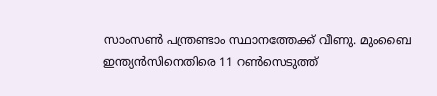സാംസണ്‍ പന്ത്രണ്ടാം സ്ഥാനത്തേക്ക് വീണു. മുംബൈ ഇന്ത്യൻസിനെതിരെ 11 റണ്‍സെടുത്ത്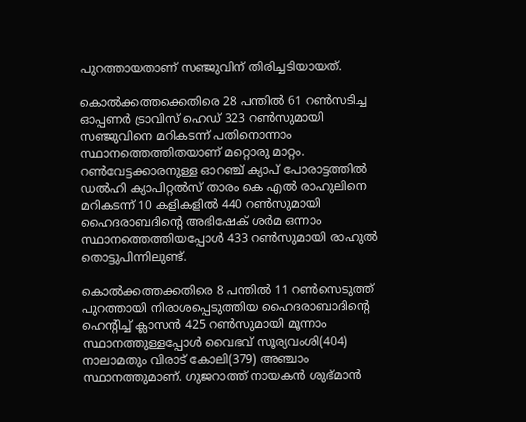പുറത്തായതാണ് സഞ്ജുവിന് തിരിച്ചടിയായത്.

കൊല്‍ക്കത്തക്കെതിരെ 28 പന്തില്‍ 61 റണ്‍സടിച്ച ഓപ്പണര്‍ ട്രാവിസ് ഹെഡ് 323 റണ്‍സുമായി സഞ്ജുവിനെ മറികടന്ന് പതിനൊന്നാം സ്ഥാനത്തെത്തിതയാണ് മറ്റൊരു മാറ്റം. റണ്‍വേട്ടക്കാരനുള്ള ഓറഞ്ച് ക്യാപ് പോരാട്ടത്തില്‍ ഡല്‍ഹി ക്യാപിറ്റല്‍സ് താരം കെ എല്‍ രാഹുലിനെ മറികടന്ന് 10 കളികളില്‍ 440 റണ്‍സുമായി ഹൈദരാബദിന്‍റെ അഭിഷേക് ശര്‍മ ഒന്നാം സ്ഥാനത്തെത്തിയപ്പോള്‍ 433 റണ്‍സുമായി രാഹുല്‍ തൊട്ടുപിന്നിലുണ്ട്.

കൊല്‍ക്കത്തക്കതിരെ 8 പന്തില്‍ 11 റണ്‍സെടുത്ത് പുറത്തായി നിരാശപ്പെടുത്തിയ ഹൈദരാബാദിന്‍റെ ഹെന്‍റിച്ച് ക്ലാസന്‍ 425 റണ്‍സുമായി മൂന്നാം സ്ഥാനത്തുള്ളപ്പോള്‍ വൈഭവ് സൂര്യവംശി(404) നാലാമതും വിരാട് കോലി(379) അഞ്ചാം സ്ഥാനത്തുമാണ്. ഗുജറാത്ത് നായകന്‍ ശുഭ്മാന്‍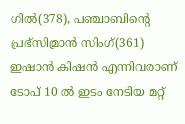ഗില്‍(378), പഞ്ചാബിന്‍റെ പ്രഭ്‌സിമ്രാന്‍ സിംഗ്(361) ഇഷാൻ കിഷന്‍ എന്നിവരാണ് ടോപ് 10 ൽ ഇടം നേടിയ മറ്റ്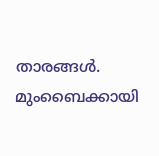താരങ്ങള്‍. മുംബൈക്കായി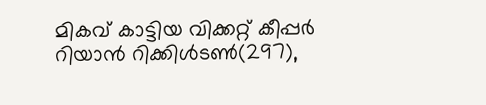മികവ് കാട്ടിയ വിക്കറ്റ് കീപ്പര്‍ റിയാന്‍ റിക്കിള്‍ടണ്‍(297),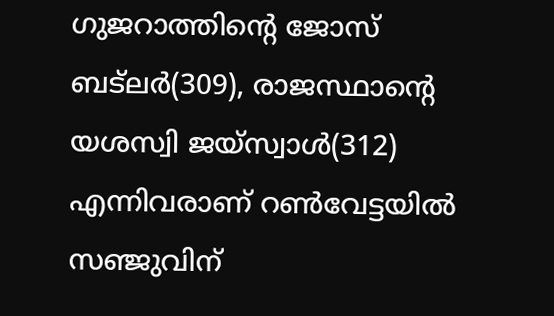ഗുജറാത്തിന്‍റെ ജോസ് ബട്‌ലര്‍(309), രാജസ്ഥാന്‍റെ യശസ്വി ജയ്സ്വാള്‍(312) എന്നിവരാണ് റണ്‍വേട്ടയില്‍ സഞ്ജുവിന്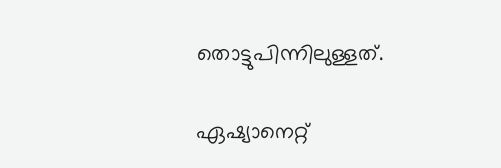തൊട്ടുപിന്നിലുള്ളത്.

ഏഷ്യാനെറ്റ്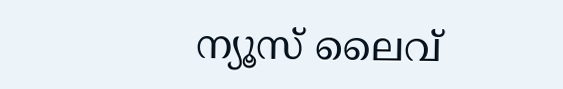ന്യൂസ് ലൈവ്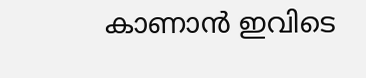കാണാന്‍ ഇവിടെ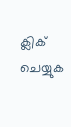ക്ലിക് ചെയ്യുക